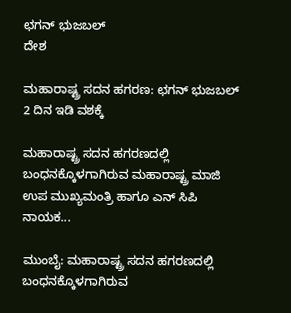ಛಗನ್‌ ಭುಜಬಲ್‌
ದೇಶ

ಮಹಾರಾಷ್ಟ್ರ ಸದನ ಹಗರಣ: ಛಗನ್‌ ಭುಜಬಲ್‌ 2 ದಿನ ಇಡಿ ವಶಕ್ಕೆ

ಮಹಾರಾಷ್ಟ್ರ ಸದನ ಹಗರಣದಲ್ಲಿ ಬಂಧನಕ್ಕೊಳಗಾಗಿರುವ ಮಹಾರಾಷ್ಟ್ರ ಮಾಜಿ ಉಪ ಮುಖ್ಯಮಂತ್ರಿ ಹಾಗೂ ಎನ್ ಸಿಪಿ ನಾಯಕ...

ಮುಂಬೈ: ಮಹಾರಾಷ್ಟ್ರ ಸದನ ಹಗರಣದಲ್ಲಿ ಬಂಧನಕ್ಕೊಳಗಾಗಿರುವ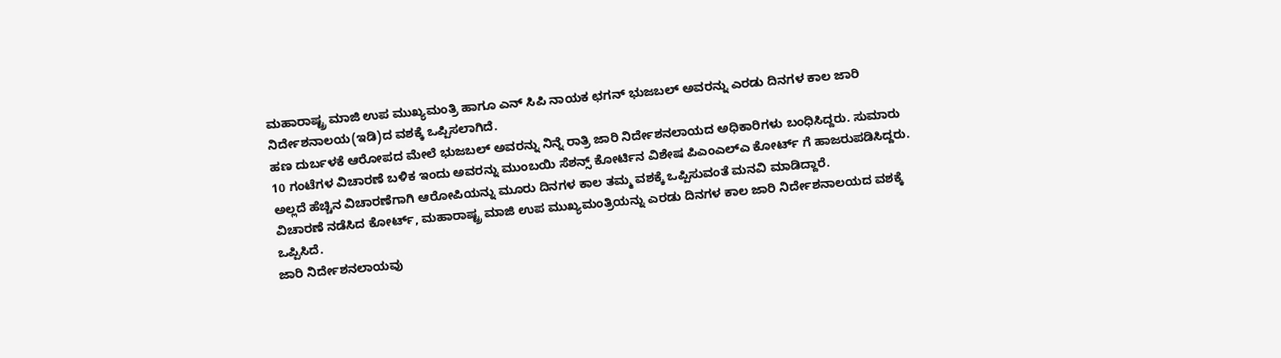ಮಹಾರಾಷ್ಟ್ರ ಮಾಜಿ ಉಪ ಮುಖ್ಯಮಂತ್ರಿ ಹಾಗೂ ಎನ್ ಸಿಪಿ ನಾಯಕ ಛಗನ್‌ ಭುಜಬಲ್‌ ಅವರನ್ನು ಎರಡು ದಿನಗಳ ಕಾಲ ಜಾರಿ ನಿರ್ದೇಶನಾಲಯ(ಇಡಿ)ದ ವಶಕ್ಕೆ ಒಪ್ಪಿಸಲಾಗಿದೆ.
ಹಣ ದುರ್ಬಳಕೆ ಆರೋಪದ ಮೇಲೆ ಭುಜಬಲ್‌ ಅವರನ್ನು ನಿನ್ನೆ ರಾತ್ರಿ ಜಾರಿ ನಿರ್ದೇಶನಲಾಯದ ಅಧಿಕಾರಿಗಳು ಬಂಧಿಸಿದ್ದರು. ಸುಮಾರು 10 ಗಂಟೆಗಳ ವಿಚಾರಣೆ ಬಳಿಕ ಇಂದು ಅವರನ್ನು ಮುಂಬಯಿ ಸೆಶನ್ಸ್‌ ಕೋರ್ಟಿನ ವಿಶೇಷ ಪಿಎಂಎಲ್‌ಎ ಕೋರ್ಟ್ ಗೆ ಹಾಜರುಪಡಿಸಿದ್ದರು. ಅಲ್ಲದೆ ಹೆಚ್ಚಿನ ವಿಚಾರಣೆಗಾಗಿ ಆರೋಪಿಯನ್ನು ಮೂರು ದಿನಗಳ ಕಾಲ ತಮ್ಮ ವಶಕ್ಕೆ ಒಪ್ಪಿಸುವಂತೆ ಮನವಿ ಮಾಡಿದ್ದಾರೆ.
ವಿಚಾರಣೆ ನಡೆಸಿದ ಕೋರ್ಟ್, ಮಹಾರಾಷ್ಟ್ರ ಮಾಜಿ ಉಪ ಮುಖ್ಯಮಂತ್ರಿಯನ್ನು ಎರಡು ದಿನಗಳ ಕಾಲ ಜಾರಿ ನಿರ್ದೇಶನಾಲಯದ ವಶಕ್ಕೆ ಒಪ್ಪಿಸಿದೆ.
ಜಾರಿ ನಿರ್ದೇಶನಲಾಯವು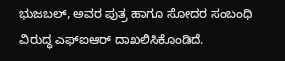ಭುಜಬಲ್‌, ಅವರ ಪುತ್ರ ಹಾಗೂ ಸೋದರ ಸಂಬಂಧಿ ವಿರುದ್ಧ ಎಫ್ಐಆರ್‌ ದಾಖಲಿಸಿಕೊಂಡಿದೆ.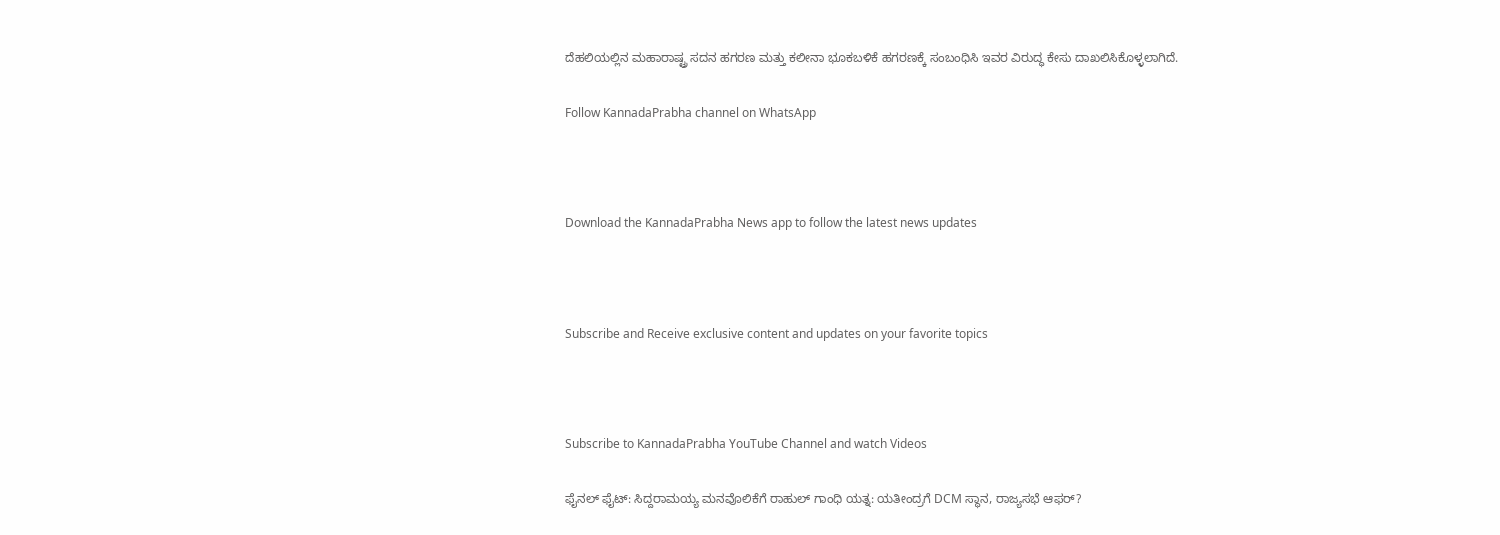ದೆಹಲಿಯಲ್ಲಿನ ಮಹಾರಾಷ್ಟ್ರ ಸದನ ಹಗರಣ ಮತ್ತು ಕಲೀನಾ ಭೂಕಬಳಿಕೆ ಹಗರಣಕ್ಕೆ ಸಂಬಂಧಿಸಿ ಇವರ ವಿರುದ್ಧ ಕೇಸು ದಾಖಲಿಸಿಕೊಳ್ಳಲಾಗಿದೆ.

Follow KannadaPrabha channel on WhatsApp



Download the KannadaPrabha News app to follow the latest news updates



Subscribe and Receive exclusive content and updates on your favorite topics



Subscribe to KannadaPrabha YouTube Channel and watch Videos

ಫೈನಲ್ ಫೈಟ್: ಸಿದ್ದರಾಮಯ್ಯ ಮನವೊಲಿಕೆಗೆ ರಾಹುಲ್ ಗಾಂಧಿ ಯತ್ನ: ಯತೀಂದ್ರಗೆ DCM ಸ್ಥಾನ, ರಾಜ್ಯಸಭೆ ಆಫರ್?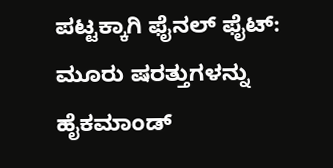ಪಟ್ಟಕ್ಕಾಗಿ ಫೈನಲ್ ಫೈಟ್: ಮೂರು ಷರತ್ತುಗಳನ್ನು ಹೈಕಮಾಂಡ್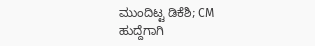ಮುಂದಿಟ್ಟ ಡಿಕೆಶಿ; CM ಹುದ್ದೆಗಾಗಿ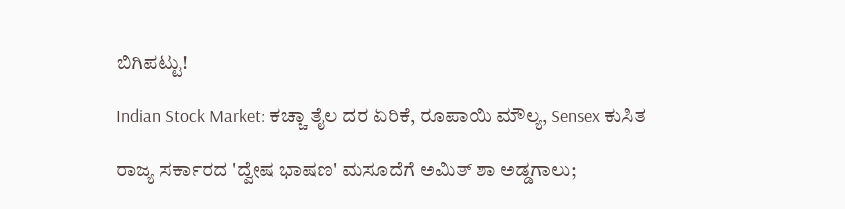ಬಿಗಿಪಟ್ಟು!

Indian Stock Market: ಕಚ್ಚಾ ತೈಲ ದರ ಏರಿಕೆ, ರೂಪಾಯಿ ಮೌಲ್ಯ, Sensex ಕುಸಿತ

ರಾಜ್ಯ ಸರ್ಕಾರದ 'ದ್ವೇಷ ಭಾಷಣ' ಮಸೂದೆಗೆ ಅಮಿತ್ ಶಾ ಅಡ್ಡಗಾಲು;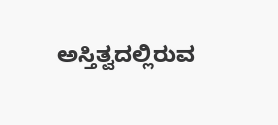ಅಸ್ತಿತ್ವದಲ್ಲಿರುವ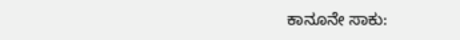ಕಾನೂನೇ ಸಾಕು: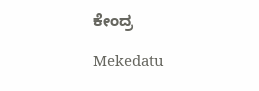ಕೇಂದ್ರ

Mekedatu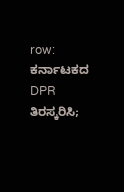row: ಕರ್ನಾಟಕದ DPR ತಿರಸ್ಕರಿಸಿ;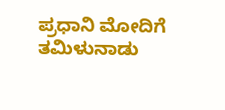ಪ್ರಧಾನಿ ಮೋದಿಗೆ ತಮಿಳುನಾಡು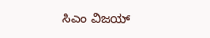ಸಿಎಂ ವಿಜಯ್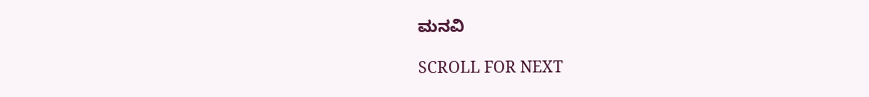ಮನವಿ

SCROLL FOR NEXT